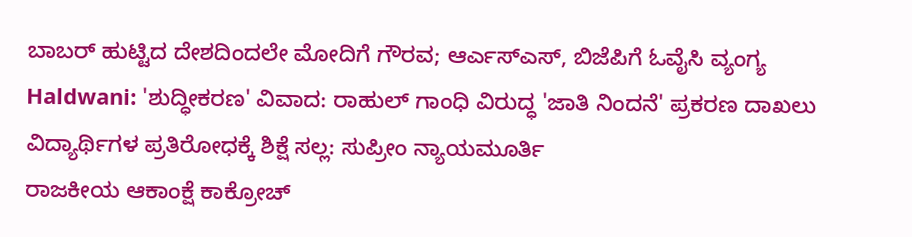ಬಾಬರ್ ಹುಟ್ಟಿದ ದೇಶದಿಂದಲೇ ಮೋದಿಗೆ ಗೌರವ; ಆರ್ಎಸ್ಎಸ್, ಬಿಜೆಪಿಗೆ ಓವೈಸಿ ವ್ಯಂಗ್ಯ
Haldwani: 'ಶುದ್ಧೀಕರಣ' ವಿವಾದ: ರಾಹುಲ್ ಗಾಂಧಿ ವಿರುದ್ಧ 'ಜಾತಿ ನಿಂದನೆ' ಪ್ರಕರಣ ದಾಖಲು
ವಿದ್ಯಾರ್ಥಿಗಳ ಪ್ರತಿರೋಧಕ್ಕೆ ಶಿಕ್ಷೆ ಸಲ್ಲ: ಸುಪ್ರೀಂ ನ್ಯಾಯಮೂರ್ತಿ
ರಾಜಕೀಯ ಆಕಾಂಕ್ಷೆ ಕಾಕ್ರೋಚ್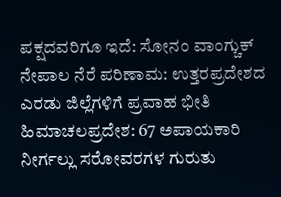ಪಕ್ಷದವರಿಗೂ ಇದೆ: ಸೋನಂ ವಾಂಗ್ಚುಕ್
ನೇಪಾಲ ನೆರೆ ಪರಿಣಾಮ: ಉತ್ತರಪ್ರದೇಶದ ಎರಡು ಜಿಲ್ಲೆಗಳಿಗೆ ಪ್ರವಾಹ ಭೀತಿ
ಹಿಮಾಚಲಪ್ರದೇಶ: 67 ಅಪಾಯಕಾರಿ ನೀರ್ಗಲ್ಲು ಸರೋವರಗಳ ಗುರುತು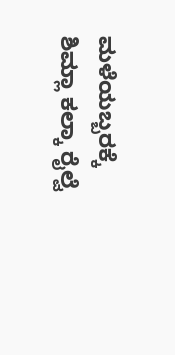ಮಳೆಯಬ್ಬರಕ್ಕೆ ಶಿಮ್ಲಾ ಕಲ್ಕಾ ರೈಲ್ವೆ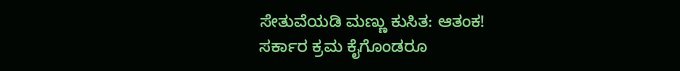ಸೇತುವೆಯಡಿ ಮಣ್ಣು ಕುಸಿತ: ಆತಂಕ!
ಸರ್ಕಾರ ಕ್ರಮ ಕೈಗೊಂಡರೂ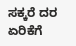ಸಕ್ಕರೆ ದರ ಏರಿಕೆಗೆ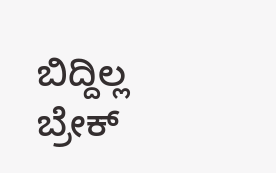ಬಿದ್ದಿಲ್ಲ ಬ್ರೇಕ್